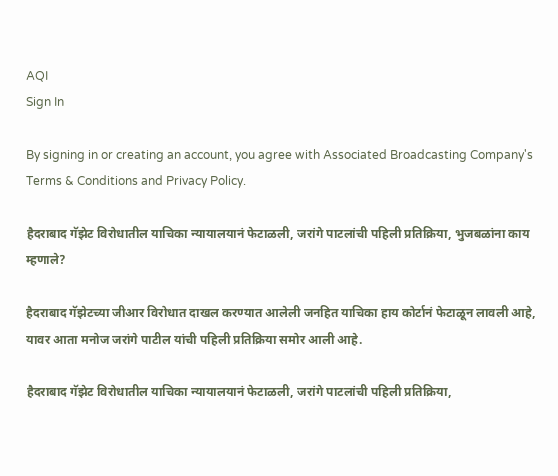AQI
Sign In

By signing in or creating an account, you agree with Associated Broadcasting Company's Terms & Conditions and Privacy Policy.

हैदराबाद गॅझेट विरोधातील याचिका न्यायालयानं फेटाळली, जरांगे पाटलांची पहिली प्रतिक्रिया, भुजबळांना काय म्हणाले?

हैदराबाद गॅझेटच्या जीआर विरोधात दाखल करण्यात आलेली जनहित याचिका हाय कोर्टानं फेटाळून लावली आहे, यावर आता मनोज जरांगे पाटील यांची पहिली प्रतिक्रिया समोर आली आहे.

हैदराबाद गॅझेट विरोधातील याचिका न्यायालयानं फेटाळली, जरांगे पाटलांची पहिली प्रतिक्रिया,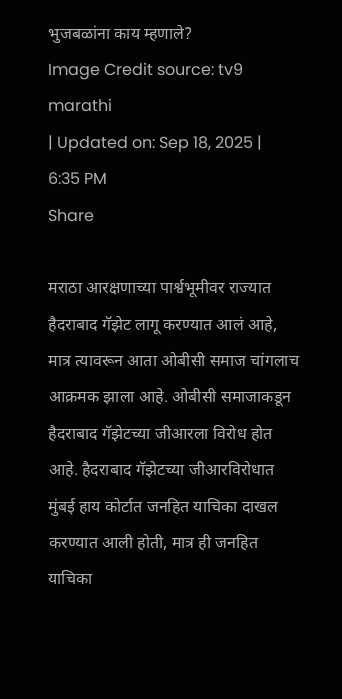भुजबळांना काय म्हणाले?
Image Credit source: tv9 marathi
| Updated on: Sep 18, 2025 | 6:35 PM
Share

मराठा आरक्षणाच्या पार्श्वभूमीवर राज्यात हैदराबाद गॅझेट लागू करण्यात आलं आहे, मात्र त्यावरून आता ओबीसी समाज चांगलाच आक्रमक झाला आहे. ओबीसी समाजाकडून हैदराबाद गॅझेटच्या जीआरला विरोध होत आहे. हैदराबाद गॅझेटच्या जीआरविरोधात मुंबई हाय कोर्टात जनहित याचिका दाखल करण्यात आली होती, मात्र ही जनहित याचिका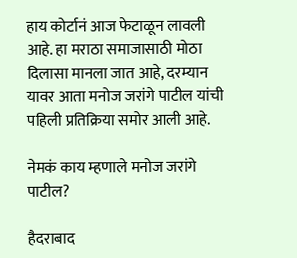हाय कोर्टानं आज फेटाळून लावली आहे. हा मराठा समाजासाठी मोठा दिलासा मानला जात आहे, दरम्यान यावर आता मनोज जरांगे पाटील यांची पहिली प्रतिक्रिया समोर आली आहे.

नेमकं काय म्हणाले मनोज जरांगे पाटील?

हैदराबाद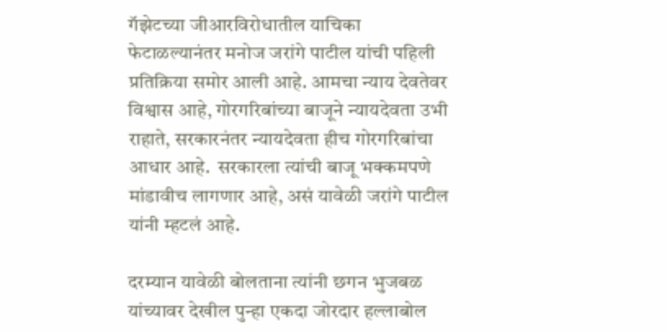गॅझेटच्या जीआरविरोधातील याचिका फेटाळल्यानंतर मनोज जरांगे पाटील यांची पहिली प्रतिक्रिया समोर आली आहे. आमचा न्याय देवतेवर विश्वास आहे, गोरगरिबांच्या बाजूने न्यायदेवता उभी राहाते, सरकारनंतर न्यायदेवता हीच गोरगरिबांचा आधार आहे.  सरकारला त्यांची बाजू भक्कमपणे मांडावीच लागणार आहे, असं यावेळी जरांगे पाटील यांनी म्हटलं आहे.

दरम्यान यावेळी बोलताना त्यांनी छगन भुजबळ यांच्यावर देखील पुन्हा एकदा जोरदार हल्लाबोल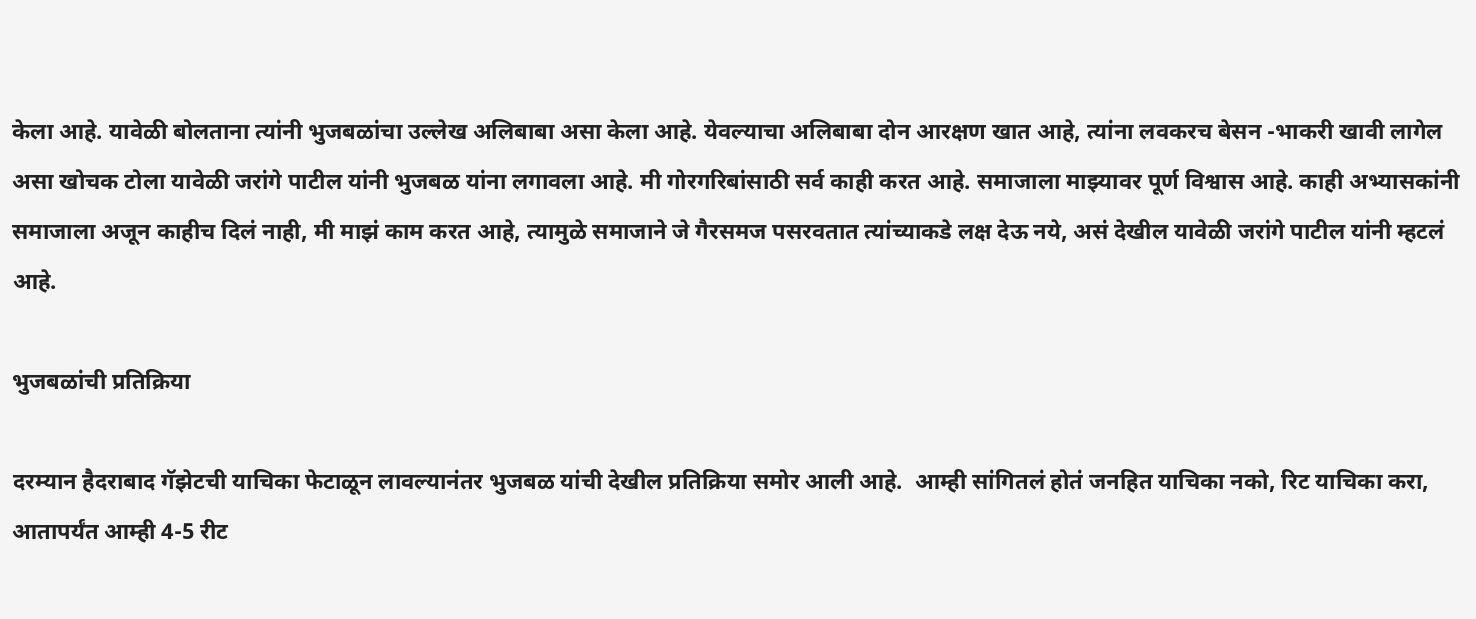केला आहे. यावेळी बोलताना त्यांनी भुजबळांचा उल्लेख अलिबाबा असा केला आहे. येवल्याचा अलिबाबा दोन आरक्षण खात आहे, त्यांना लवकरच बेसन -भाकरी खावी लागेल असा खोचक टोला यावेळी जरांगे पाटील यांनी भुजबळ यांना लगावला आहे. मी गोरगरिबांसाठी सर्व काही करत आहे. समाजाला माझ्यावर पूर्ण विश्वास आहे. काही अभ्यासकांनी समाजाला अजून काहीच दिलं नाही, मी माझं काम करत आहे, त्यामुळे समाजाने जे गैरसमज पसरवतात त्यांच्याकडे लक्ष देऊ नये, असं देखील यावेळी जरांगे पाटील यांनी म्हटलं आहे.

भुजबळांची प्रतिक्रिया

दरम्यान हैदराबाद गॅझेटची याचिका फेटाळून लावल्यानंतर भुजबळ यांची देखील प्रतिक्रिया समोर आली आहे.  आम्ही सांगितलं होतं जनहित याचिका नको, रिट याचिका करा,  आतापर्यंत आम्ही 4-5 रीट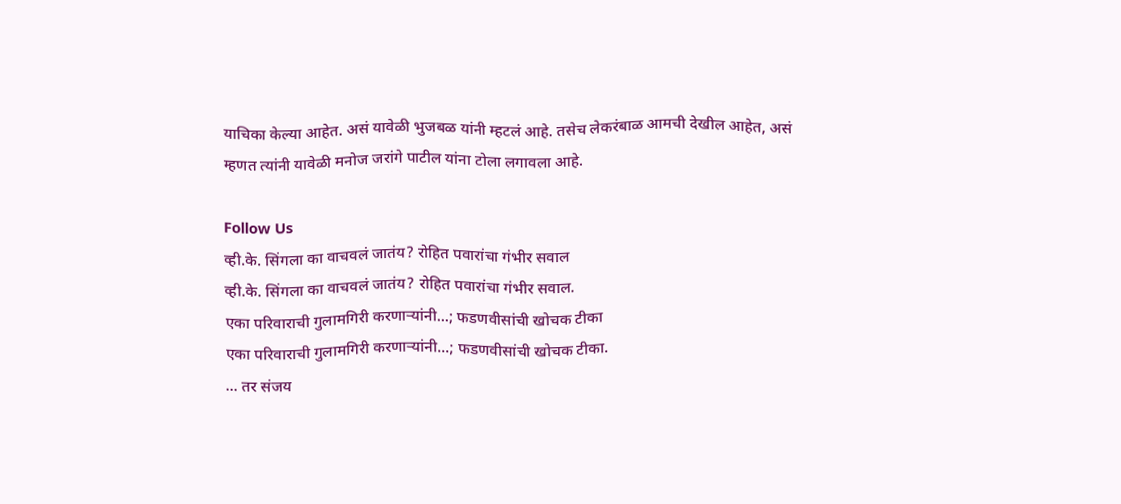याचिका केल्या आहेत. असं यावेळी भुजबळ यांनी म्हटलं आहे. तसेच लेकरंबाळ आमची देखील आहेत, असं म्हणत त्यांनी यावेळी मनोज जरांगे पाटील यांना टोला लगावला आहे.

Follow Us
व्ही.के. सिंगला का वाचवलं जातंय? रोहित पवारांचा गंभीर सवाल
व्ही.के. सिंगला का वाचवलं जातंय? रोहित पवारांचा गंभीर सवाल.
एका परिवाराची गुलामगिरी करणाऱ्यांनी...; फडणवीसांची खोचक टीका
एका परिवाराची गुलामगिरी करणाऱ्यांनी...; फडणवीसांची खोचक टीका.
... तर संजय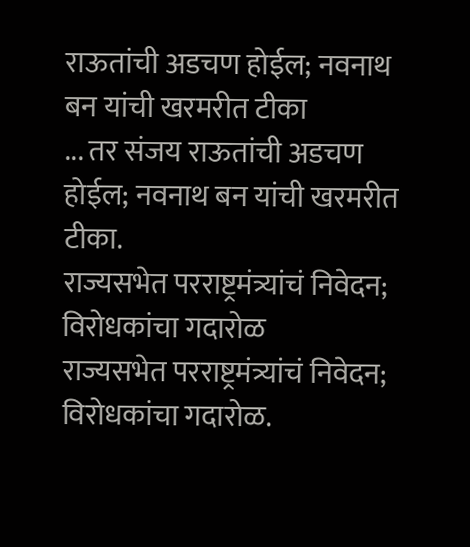राऊतांची अडचण होईल; नवनाथ बन यांची खरमरीत टीका
... तर संजय राऊतांची अडचण होईल; नवनाथ बन यांची खरमरीत टीका.
राज्यसभेत परराष्ट्रमंत्र्यांचं निवेदन; विरोधकांचा गदारोळ
राज्यसभेत परराष्ट्रमंत्र्यांचं निवेदन; विरोधकांचा गदारोळ.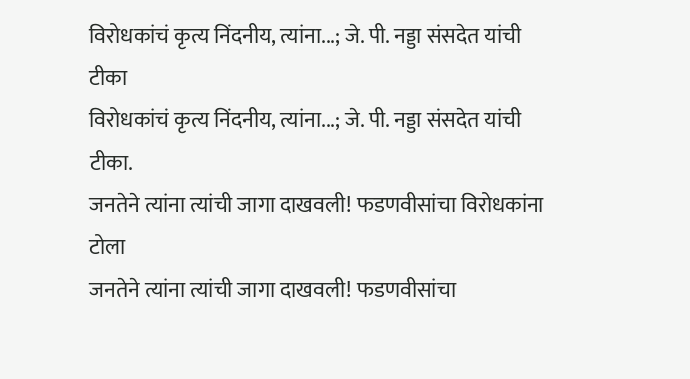विरोधकांचं कृत्य निंदनीय, त्यांना...; जे. पी. नड्डा संसदेत यांची टीका
विरोधकांचं कृत्य निंदनीय, त्यांना...; जे. पी. नड्डा संसदेत यांची टीका.
जनतेने त्यांना त्यांची जागा दाखवली! फडणवीसांचा विरोधकांना टोला
जनतेने त्यांना त्यांची जागा दाखवली! फडणवीसांचा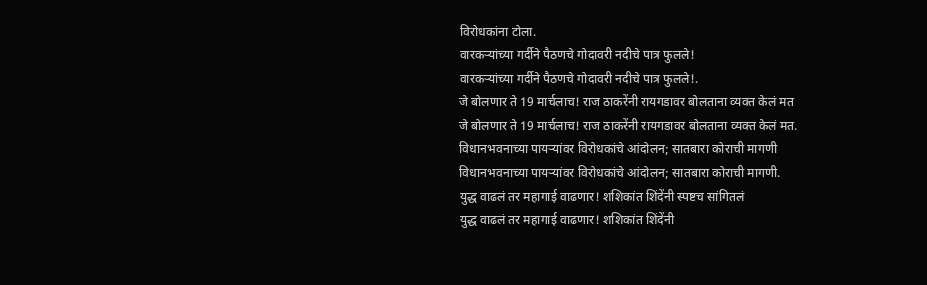विरोधकांना टोला.
वारकऱ्यांच्या गर्दीने पैठणचे गोदावरी नदीचे पात्र फुलले!
वारकऱ्यांच्या गर्दीने पैठणचे गोदावरी नदीचे पात्र फुलले!.
जे बोलणार ते 19 मार्चलाच! राज ठाकरेंनी रायगडावर बोलताना व्यक्त केलं मत
जे बोलणार ते 19 मार्चलाच! राज ठाकरेंनी रायगडावर बोलताना व्यक्त केलं मत.
विधानभवनाच्या पायऱ्यांवर विरोधकांचे आंदोलन; सातबारा कोराची मागणी
विधानभवनाच्या पायऱ्यांवर विरोधकांचे आंदोलन; सातबारा कोराची मागणी.
युद्ध वाढलं तर महागाई वाढणार! शशिकांत शिंदेंनी स्पष्टच सांगितलं
युद्ध वाढलं तर महागाई वाढणार! शशिकांत शिंदेंनी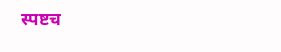स्पष्टच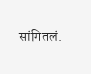सांगितलं.